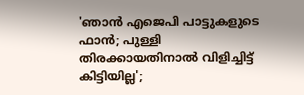'ഞാന്‍ എജെപി പാട്ടുകളുടെ ഫാന്‍; പുള്ളി തിരക്കായതിനാല്‍ വിളിച്ചിട്ട് കിട്ടിയില്ല';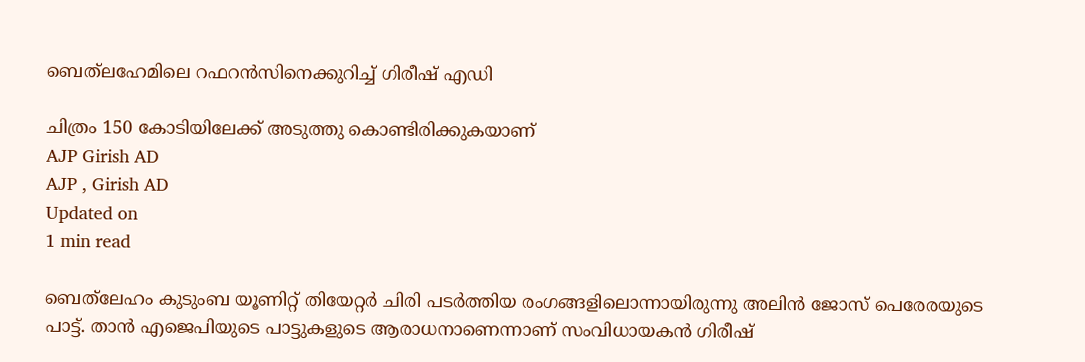ബെത്‌ലഹേമിലെ റഫറന്‍സിനെക്കുറിച്ച് ഗിരീഷ് എഡി

ചിത്രം 150 കോടിയിലേക്ക് അടുത്തു കൊണ്ടിരിക്കുകയാണ്
AJP Girish AD
AJP , Girish AD
Updated on
1 min read

ബെത്‌ലേഹം കുടുംബ യൂണിറ്റ് തിയേറ്റര്‍ ചിരി പടര്‍ത്തിയ രംഗങ്ങളിലൊന്നായിരുന്നു അലിന്‍ ജോസ് പെരേരയുടെ പാട്ട്. താന്‍ എജെപിയുടെ പാട്ടുകളുടെ ആരാധനാണെന്നാണ് സംവിധായകന്‍ ഗിരീഷ്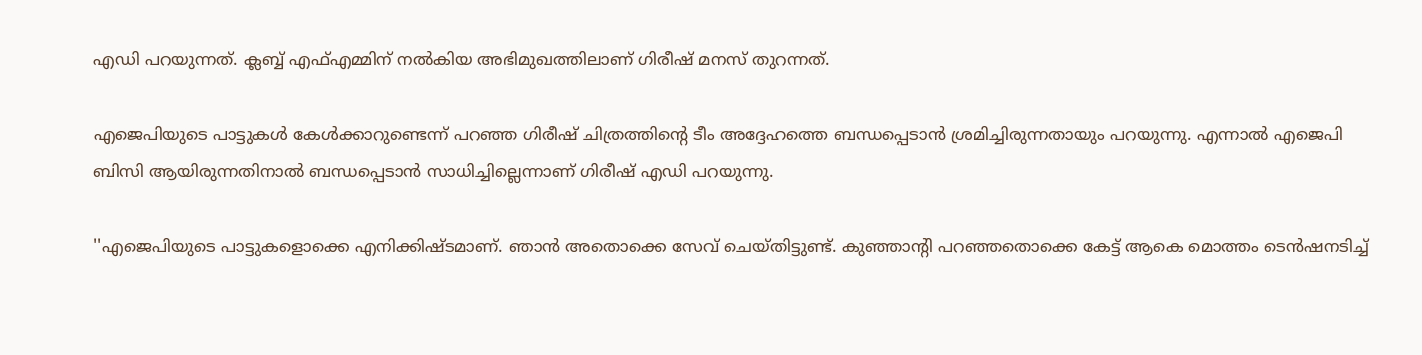എഡി പറയുന്നത്. ക്ലബ്ബ് എഫ്എമ്മിന് നല്‍കിയ അഭിമുഖത്തിലാണ് ഗിരീഷ് മനസ് തുറന്നത്.

എജെപിയുടെ പാട്ടുകള്‍ കേള്‍ക്കാറുണ്ടെന്ന് പറഞ്ഞ ഗിരീഷ് ചിത്രത്തിന്റെ ടീം അദ്ദേഹത്തെ ബന്ധപ്പെടാന്‍ ശ്രമിച്ചിരുന്നതായും പറയുന്നു. എന്നാല്‍ എജെപി ബിസി ആയിരുന്നതിനാല്‍ ബന്ധപ്പെടാന്‍ സാധിച്ചില്ലെന്നാണ് ഗിരീഷ് എഡി പറയുന്നു.

''എജെപിയുടെ പാട്ടുകളൊക്കെ എനിക്കിഷ്ടമാണ്. ഞാന്‍ അതൊക്കെ സേവ് ചെയ്തിട്ടുണ്ട്. കുഞ്ഞാന്റി പറഞ്ഞതൊക്കെ കേട്ട് ആകെ മൊത്തം ടെന്‍ഷനടിച്ച്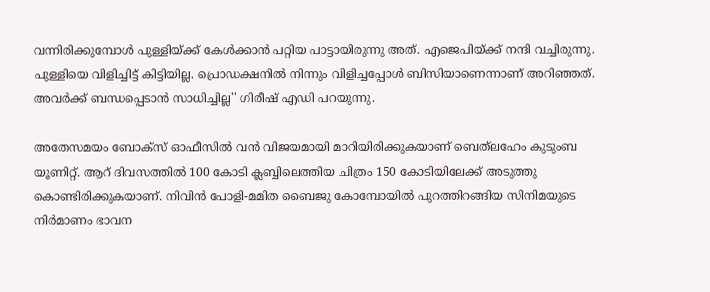വന്നിരിക്കുമ്പോള്‍ പുള്ളിയ്ക്ക് കേള്‍ക്കാന്‍ പറ്റിയ പാട്ടായിരുന്നു അത്. എജെപിയ്ക്ക് നന്ദി വച്ചിരുന്നു. പുള്ളിയെ വിളിച്ചിട്ട് കിട്ടിയില്ല. പ്രൊഡക്ഷനില്‍ നിന്നും വിളിച്ചപ്പോള്‍ ബിസിയാണെന്നാണ് അറിഞ്ഞത്. അവര്‍ക്ക് ബന്ധപ്പെടാന്‍ സാധിച്ചില്ല'' ഗിരീഷ് എഡി പറയുന്നു.

അതേസമയം ബോക്‌സ് ഓഫീസില്‍ വന്‍ വിജയമായി മാറിയിരിക്കുകയാണ് ബെത്‌ലഹേം കുടുംബ യൂണിറ്റ്. ആറ് ദിവസത്തില്‍ 100 കോടി ക്ലബ്ബിലെത്തിയ ചിത്രം 150 കോടിയിലേക്ക് അടുത്തു കൊണ്ടിരിക്കുകയാണ്. നിവിന്‍ പോളി-മമിത ബൈജു കോമ്പോയില്‍ പുറത്തിറങ്ങിയ സിനിമയുടെ നിര്‍മാണം ഭാവന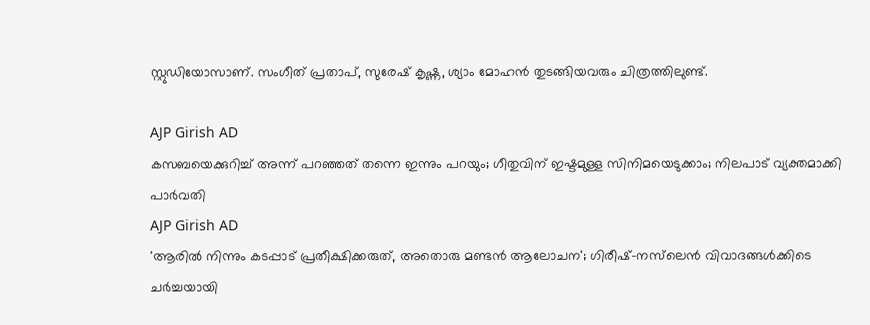സ്റ്റുഡിയോസാണ്. സംഗീത് പ്രതാപ്, സുരേഷ് കൃഷ്ണ, ശ്യാം മോഹന്‍ തുടങ്ങിയവരും ചിത്രത്തിലുണ്ട്.

AJP Girish AD
കസബയെക്കുറിച്ച് അന്ന് പറഞ്ഞത് തന്നെ ഇന്നും പറയും; ഗീതുവിന് ഇഷ്ടമുള്ള സിനിമയെടുക്കാം; നിലപാട് വ്യക്തമാക്കി പാര്‍വതി
AJP Girish AD
'ആരില്‍ നിന്നും കടപ്പാട് പ്രതീക്ഷിക്കരുത്, അതൊരു മണ്ടന്‍ ആലോചന'; ഗിരീഷ്-നസ്‌ലെന്‍ വിവാദങ്ങള്‍ക്കിടെ ചര്‍ച്ചയായി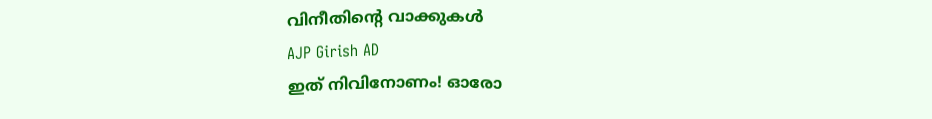വിനീതിന്റെ വാക്കുകള്‍
AJP Girish AD
ഇത് നിവിനോണം! ഓരോ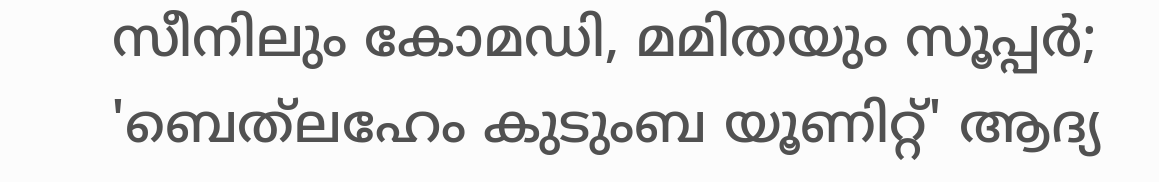സീനിലും കോമഡി, മമിതയും സൂപ്പർ; 'ബെത്‌ലഹേം കുടുംബ യൂണിറ്റ്' ആദ്യ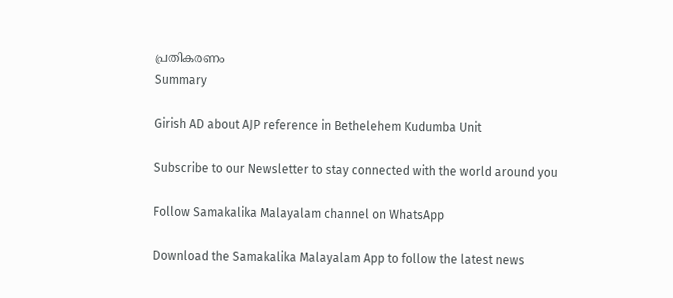പ്രതികരണം
Summary

Girish AD about AJP reference in Bethelehem Kudumba Unit

Subscribe to our Newsletter to stay connected with the world around you

Follow Samakalika Malayalam channel on WhatsApp

Download the Samakalika Malayalam App to follow the latest news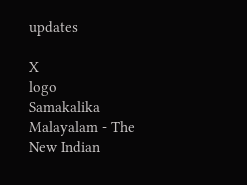updates

X
logo
Samakalika Malayalam - The New Indian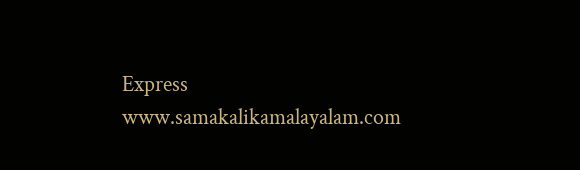Express
www.samakalikamalayalam.com